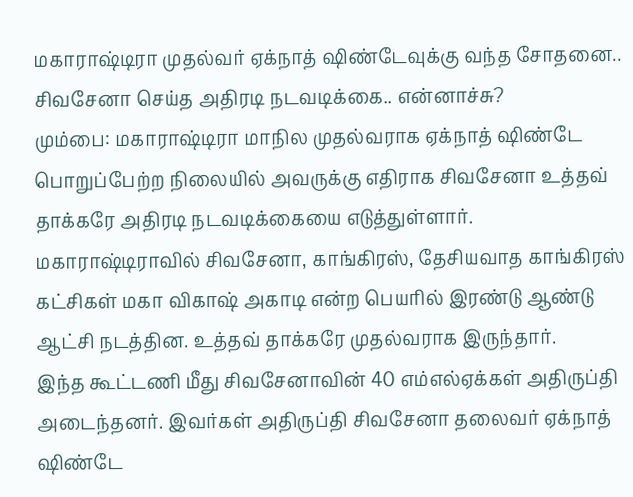மகாராஷ்டிரா முதல்வர் ஏக்நாத் ஷிண்டேவுக்கு வந்த சோதனை.. சிவசேனா செய்த அதிரடி நடவடிக்கை.. என்னாச்சு?
மும்பை: மகாராஷ்டிரா மாநில முதல்வராக ஏக்நாத் ஷிண்டே பொறுப்பேற்ற நிலையில் அவருக்கு எதிராக சிவசேனா உத்தவ் தாக்கரே அதிரடி நடவடிக்கையை எடுத்துள்ளார்.
மகாராஷ்டிராவில் சிவசேனா, காங்கிரஸ், தேசியவாத காங்கிரஸ் கட்சிகள் மகா விகாஷ் அகாடி என்ற பெயரில் இரண்டு ஆண்டு ஆட்சி நடத்தின. உத்தவ் தாக்கரே முதல்வராக இருந்தார்.
இந்த கூட்டணி மீது சிவசேனாவின் 40 எம்எல்ஏக்கள் அதிருப்தி அடைந்தனர். இவர்கள் அதிருப்தி சிவசேனா தலைவர் ஏக்நாத் ஷிண்டே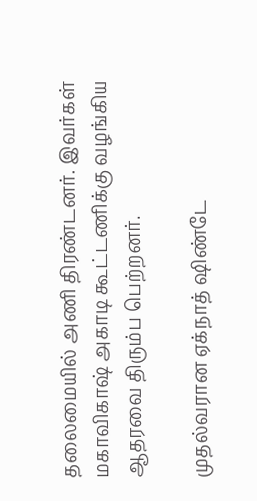தலைமையில் அணி திரண்டனர். இவர்கள் மகாவிகாஷ் அகாடி கூட்டணிக்கு வழங்கிய ஆதரவை திரும்ப பெற்றனர்.

முதல்வரான ஏக்நாத் ஷிண்டே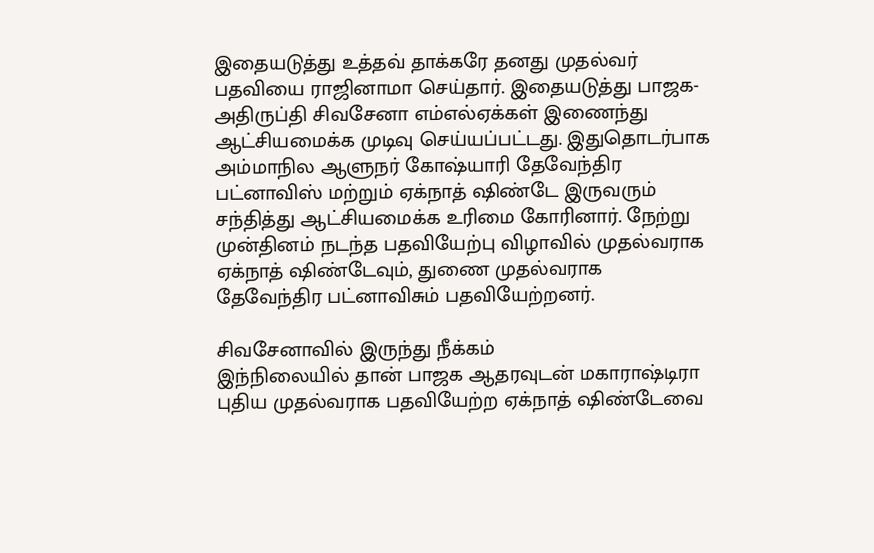இதையடுத்து உத்தவ் தாக்கரே தனது முதல்வர் பதவியை ராஜினாமா செய்தார். இதையடுத்து பாஜக- அதிருப்தி சிவசேனா எம்எல்ஏக்கள் இணைந்து ஆட்சியமைக்க முடிவு செய்யப்பட்டது. இதுதொடர்பாக அம்மாநில ஆளுநர் கோஷ்யாரி தேவேந்திர பட்னாவிஸ் மற்றும் ஏக்நாத் ஷிண்டே இருவரும் சந்தித்து ஆட்சியமைக்க உரிமை கோரினார். நேற்று முன்தினம் நடந்த பதவியேற்பு விழாவில் முதல்வராக ஏக்நாத் ஷிண்டேவும், துணை முதல்வராக தேவேந்திர பட்னாவிசும் பதவியேற்றனர்.

சிவசேனாவில் இருந்து நீக்கம்
இந்நிலையில் தான் பாஜக ஆதரவுடன் மகாராஷ்டிரா புதிய முதல்வராக பதவியேற்ற ஏக்நாத் ஷிண்டேவை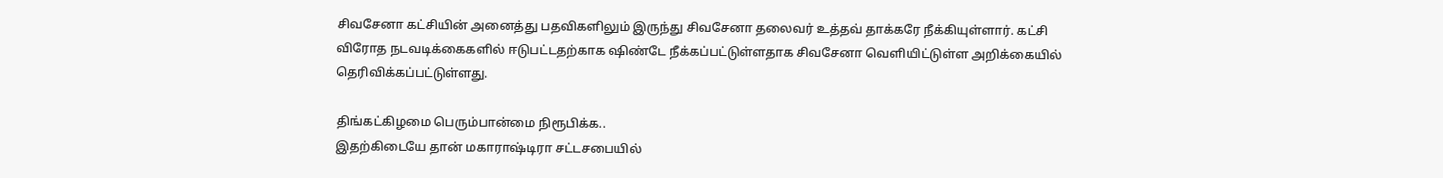சிவசேனா கட்சியின் அனைத்து பதவிகளிலும் இருந்து சிவசேனா தலைவர் உத்தவ் தாக்கரே நீக்கியுள்ளார். கட்சி விரோத நடவடிக்கைகளில் ஈடுபட்டதற்காக ஷிண்டே நீக்கப்பட்டுள்ளதாக சிவசேனா வெளியிட்டுள்ள அறிக்கையில் தெரிவிக்கப்பட்டுள்ளது.

திங்கட்கிழமை பெரும்பான்மை நிரூபிக்க..
இதற்கிடையே தான் மகாராஷ்டிரா சட்டசபையில்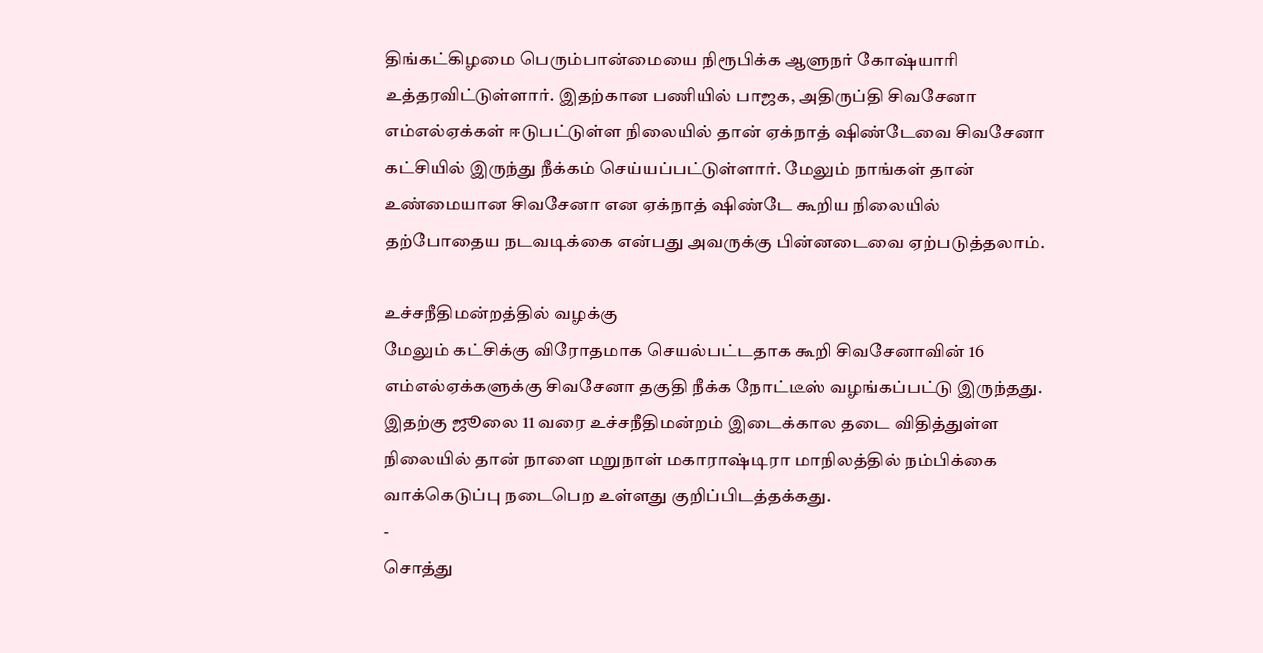திங்கட்கிழமை பெரும்பான்மையை நிரூபிக்க ஆளுநர் கோஷ்யாரி உத்தரவிட்டுள்ளார். இதற்கான பணியில் பாஜக, அதிருப்தி சிவசேனா எம்எல்ஏக்கள் ஈடுபட்டுள்ள நிலையில் தான் ஏக்நாத் ஷிண்டேவை சிவசேனா கட்சியில் இருந்து நீக்கம் செய்யப்பட்டுள்ளார். மேலும் நாங்கள் தான் உண்மையான சிவசேனா என ஏக்நாத் ஷிண்டே கூறிய நிலையில் தற்போதைய நடவடிக்கை என்பது அவருக்கு பின்னடைவை ஏற்படுத்தலாம்.

உச்சநீதிமன்றத்தில் வழக்கு
மேலும் கட்சிக்கு விரோதமாக செயல்பட்டதாக கூறி சிவசேனாவின் 16 எம்எல்ஏக்களுக்கு சிவசேனா தகுதி நீக்க நோட்டீஸ் வழங்கப்பட்டு இருந்தது. இதற்கு ஜூலை 11 வரை உச்சநீதிமன்றம் இடைக்கால தடை விதித்துள்ள நிலையில் தான் நாளை மறுநாள் மகாராஷ்டிரா மாநிலத்தில் நம்பிக்கை வாக்கெடுப்பு நடைபெற உள்ளது குறிப்பிடத்தக்கது.
-
சொத்து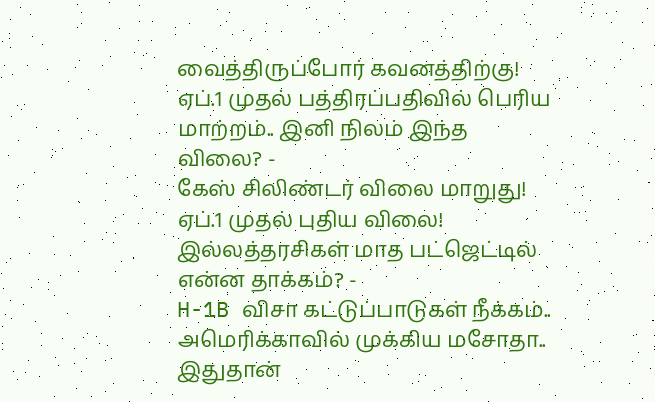வைத்திருப்போர் கவனத்திற்கு! ஏப்.1 முதல் பத்திரப்பதிவில் பெரிய மாற்றம்.. இனி நிலம் இந்த விலை? -
கேஸ் சிலிண்டர் விலை மாறுது! ஏப்.1 முதல் புதிய விலை! இல்லத்தரசிகள் மாத பட்ஜெட்டில் என்ன தாக்கம்? -
H-1B விசா கட்டுப்பாடுகள் நீக்கம்.. அமெரிக்காவில் முக்கிய மசோதா.. இதுதான்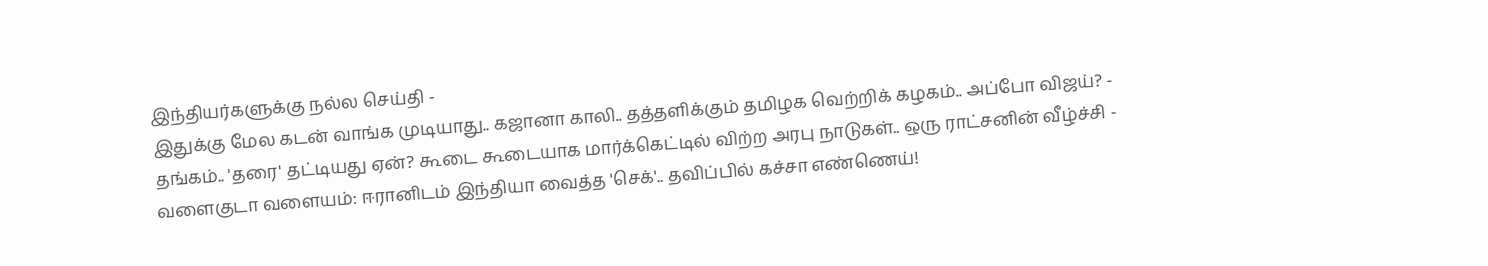இந்தியர்களுக்கு நல்ல செய்தி -
இதுக்கு மேல கடன் வாங்க முடியாது.. கஜானா காலி.. தத்தளிக்கும் தமிழக வெற்றிக் கழகம்.. அப்போ விஜய்? -
தங்கம்.. 'தரை' தட்டியது ஏன்? கூடை கூடையாக மார்க்கெட்டில் விற்ற அரபு நாடுகள்.. ஒரு ராட்சனின் வீழ்ச்சி -
வளைகுடா வளையம்: ஈரானிடம் இந்தியா வைத்த 'செக்'.. தவிப்பில் கச்சா எண்ணெய்!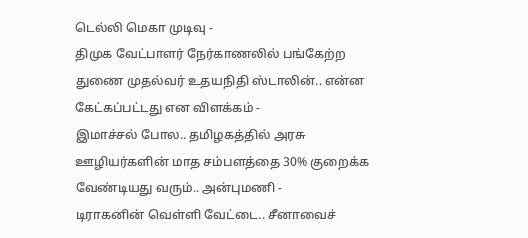டெல்லி மெகா முடிவு -
திமுக வேட்பாளர் நேர்காணலில் பங்கேற்ற துணை முதல்வர் உதயநிதி ஸ்டாலின்.. என்ன கேட்கப்பட்டது என விளக்கம் -
இமாச்சல் போல.. தமிழகத்தில் அரசு ஊழியர்களின் மாத சம்பளத்தை 30% குறைக்க வேண்டியது வரும்.. அன்புமணி -
டிராகனின் வெள்ளி வேட்டை.. சீனாவைச்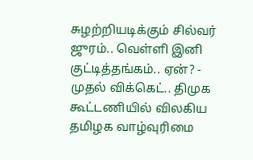சுழற்றியடிக்கும் சில்வர் ஜுரம்.. வெள்ளி இனி குட்டித்தங்கம்.. ஏன்? -
முதல் விக்கெட்.. திமுக கூட்டணியில் விலகிய தமிழக வாழ்வுரிமை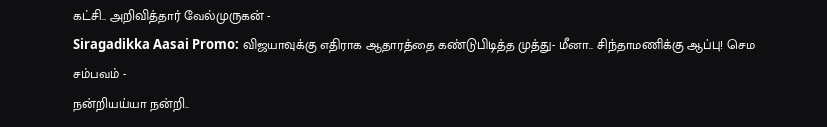கட்சி.. அறிவித்தார் வேல்முருகன் -
Siragadikka Aasai Promo: விஜயாவுக்கு எதிராக ஆதாரத்தை கண்டுபிடித்த முத்து- மீனா.. சிந்தாமணிக்கு ஆப்பு! செம சம்பவம் -
நன்றியய்யா நன்றி..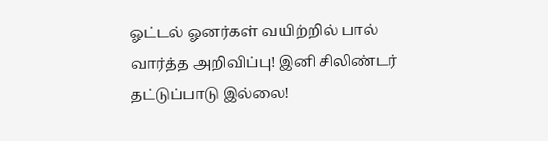ஓட்டல் ஓனர்கள் வயிற்றில் பால் வார்த்த அறிவிப்பு! இனி சிலிண்டர் தட்டுப்பாடு இல்லை!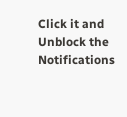Click it and Unblock the Notifications